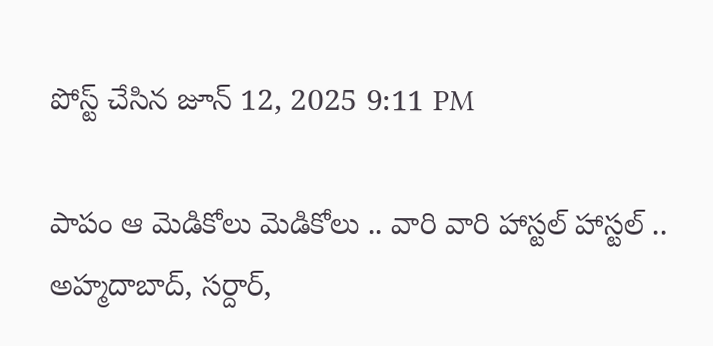పోస్ట్ చేసిన జూన్ 12, 2025 9:11 PM

పాపం ఆ మెడికోలు మెడికోలు .. వారి వారి హాస్టల్ హాస్టల్ .. అహ్మదాబాద్, సర్దార్,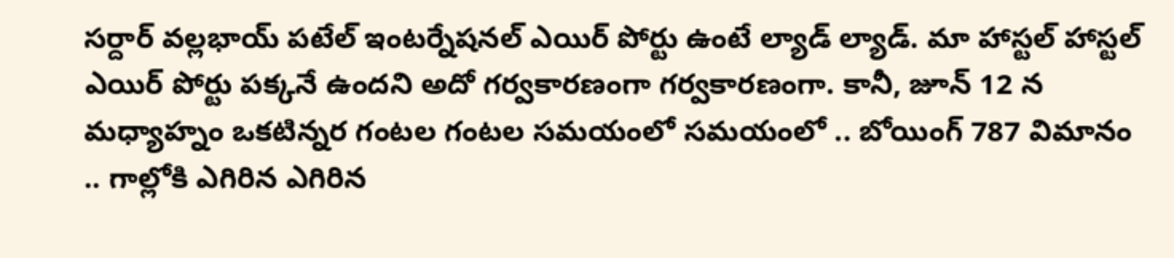సర్దార్ వల్లభాయ్ పటేల్ ఇంటర్నేషనల్ ఎయిర్ పోర్టు ఉంటే ల్యాడ్ ల్యాడ్. మా హాస్టల్ హాస్టల్ ఎయిర్ పోర్టు పక్కనే ఉందని అదో గర్వకారణంగా గర్వకారణంగా. కానీ, జూన్ 12 న మధ్యాహ్నం ఒకటిన్నర గంటల గంటల సమయంలో సమయంలో .. బోయింగ్ 787 విమానం .. గాల్లోకి ఎగిరిన ఎగిరిన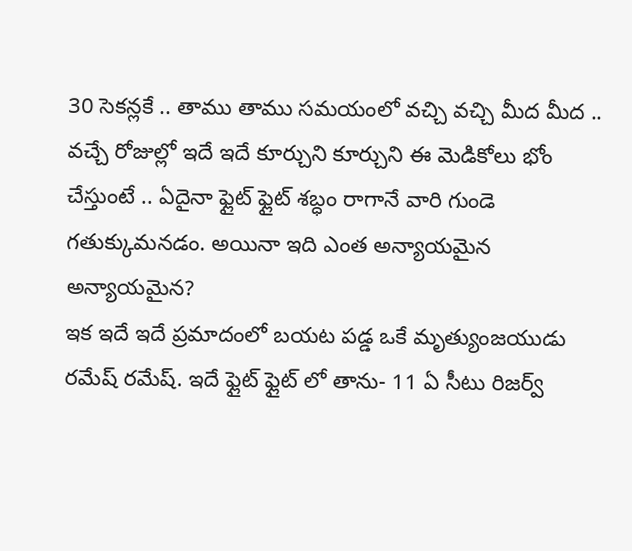30 సెకన్లకే .. తాము తాము సమయంలో వచ్చి వచ్చి మీద మీద .. వచ్చే రోజుల్లో ఇదే ఇదే కూర్చుని కూర్చుని ఈ మెడికోలు భోం చేస్తుంటే .. ఏదైనా ఫ్లైట్ ఫ్లైట్ శబ్ధం రాగానే వారి గుండె గతుక్కుమనడం. అయినా ఇది ఎంత అన్యాయమైన అన్యాయమైన?
ఇక ఇదే ఇదే ప్రమాదంలో బయట పడ్డ ఒకే మృత్యుంజయుడు రమేష్ రమేష్. ఇదే ఫ్లైట్ ఫ్లైట్ లో తాను- 11 ఏ సీటు రిజర్వ్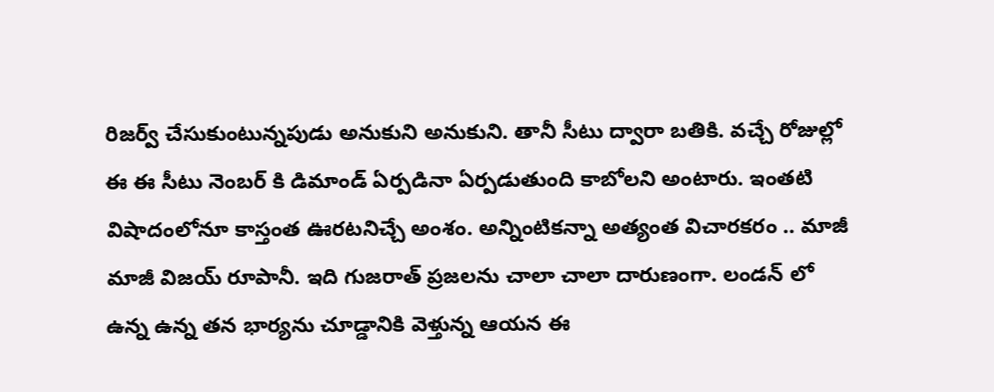రిజర్వ్ చేసుకుంటున్నపుడు అనుకుని అనుకుని. తానీ సీటు ద్వారా బతికి. వచ్చే రోజుల్లో ఈ ఈ సీటు నెంబర్ కి డిమాండ్ ఏర్పడినా ఏర్పడుతుంది కాబోలని అంటారు. ఇంతటి విషాదంలోనూ కాస్తంత ఊరటనిచ్చే అంశం. అన్నింటికన్నా అత్యంత విచారకరం .. మాజీ మాజీ విజయ్ రూపానీ. ఇది గుజరాత్ ప్రజలను చాలా చాలా దారుణంగా. లండన్ లో ఉన్న ఉన్న తన భార్యను చూడ్డానికి వెళ్తున్న ఆయన ఈ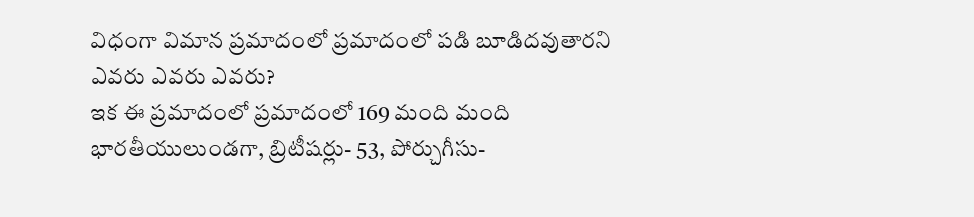విధంగా విమాన ప్రమాదంలో ప్రమాదంలో పడి బూడిదవుతారని ఎవరు ఎవరు ఎవరు?
ఇక ఈ ప్రమాదంలో ప్రమాదంలో 169 మంది మంది భారతీయులుండగా, బ్రిటీషర్లు- 53, పోర్చుగీసు-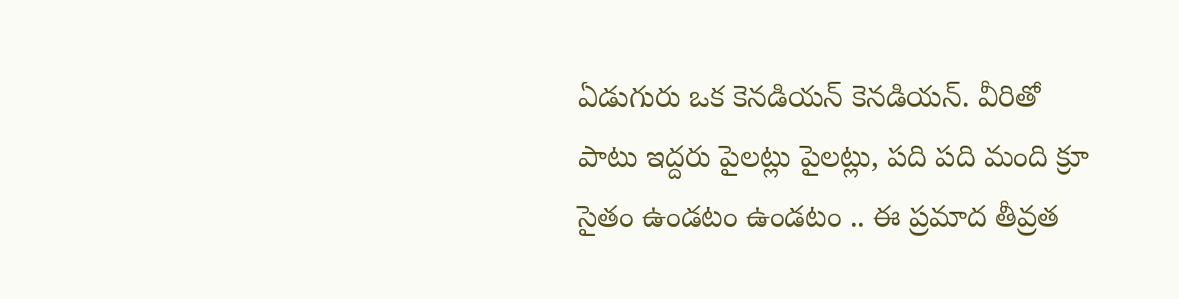ఏడుగురు ఒక కెనడియన్ కెనడియన్. వీరితో పాటు ఇద్దరు పైలట్లు పైలట్లు, పది పది మంది క్రూ సైతం ఉండటం ఉండటం .. ఈ ప్రమాద తీవ్రత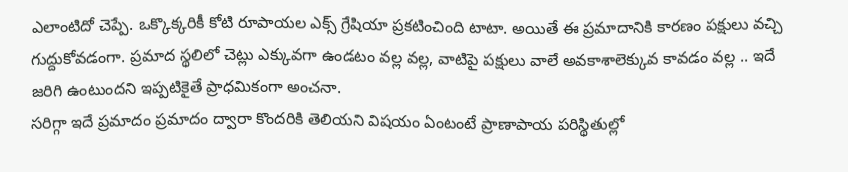ఎలాంటిదో చెప్పే. ఒక్కొక్కరికీ కోటి రూపాయల ఎక్స్ గ్రేషియా ప్రకటించింది టాటా. అయితే ఈ ప్రమాదానికి కారణం పక్షులు వచ్చి గుద్దుకోవడంగా. ప్రమాద స్థలిలో చెట్లు ఎక్కువగా ఉండటం వల్ల వల్ల, వాటిపై పక్షులు వాలే అవకాశాలెక్కువ కావడం వల్ల .. ఇదే జరిగి ఉంటుందని ఇప్పటికైతే ప్రాధమికంగా అంచనా.
సరిగ్గా ఇదే ప్రమాదం ప్రమాదం ద్వారా కొందరికి తెలియని విషయం ఏంటంటే ప్రాణాపాయ పరిస్థితుల్లో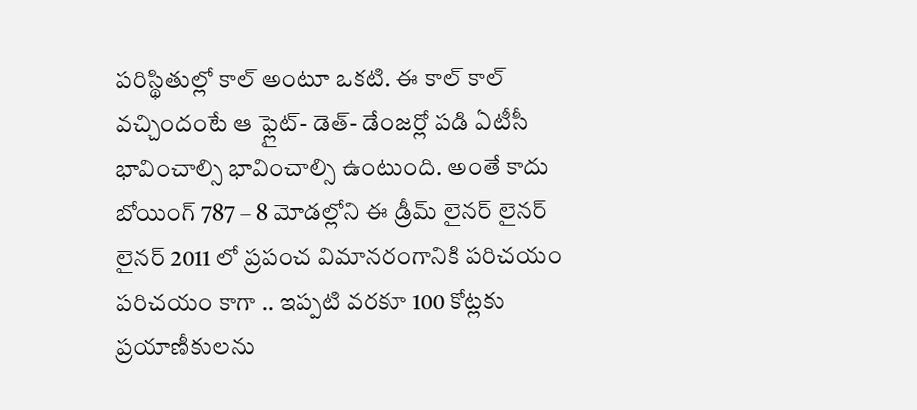పరిస్థితుల్లో కాల్ అంటూ ఒకటి. ఈ కాల్ కాల్ వచ్చిందంటే ఆ ఫ్లైట్- డెత్- డేంజర్లో పడి ఏటీసీ భావించాల్సి భావించాల్సి ఉంటుంది. అంతే కాదు బోయింగ్ 787 – 8 మోడల్లోని ఈ డ్రీమ్ లైనర్ లైనర్ లైనర్ 2011 లో ప్రపంచ విమానరంగానికి పరిచయం పరిచయం కాగా .. ఇప్పటి వరకూ 100 కోట్లకు ప్రయాణీకులను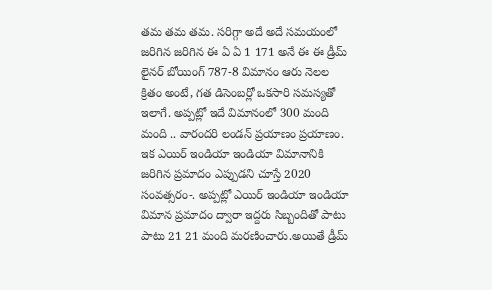తమ తమ తమ. సరిగ్గా అదే అదే సమయంలో జరిగిన జరిగిన ఈ ఏ ఏ 1 171 అనే ఈ ఈ డ్రీమ్ లైనర్ బోయింగ్ 787-8 విమానం ఆరు నెలల క్రితం అంటే, గత డిసెంబర్లో ఒకసారి సమస్యతో ఇలాగే. అప్పట్లో ఇదే విమానంలో 300 మంది మంది .. వారందరి లండన్ ప్రయాణం ప్రయాణం.
ఇక ఎయిర్ ఇండియా ఇండియా విమానానికి జరిగిన ప్రమాదం ఎప్పుడని చూస్తే 2020 సంవత్సరం-. అప్పట్లో ఎయిర్ ఇండియా ఇండియా విమాన ప్రమాదం ద్వారా ఇద్దరు సిబ్బందితో పాటు పాటు 21 21 మంది మరణించారు.అయితే డ్రీమ్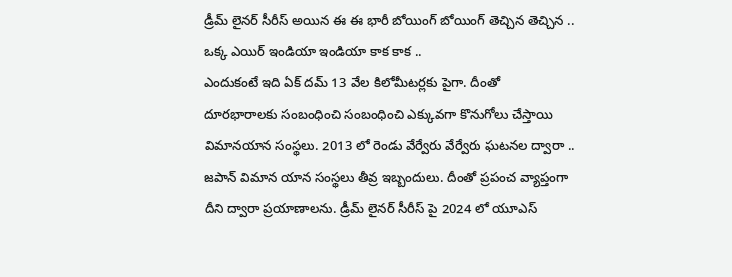డ్రీమ్ లైనర్ సీరీస్ అయిన ఈ ఈ భారీ బోయింగ్ బోయింగ్ తెచ్చిన తెచ్చిన .. ఒక్క ఎయిర్ ఇండియా ఇండియా కాక కాక ..
ఎందుకంటే ఇది ఏక్ దమ్ 13 వేల కిలోమీటర్లకు పైగా. దీంతో దూరభారాలకు సంబంధించి సంబంధించి ఎక్కువగా కొనుగోలు చేస్తాయి విమానయాన సంస్థలు. 2013 లో రెండు వేర్వేరు వేర్వేరు ఘటనల ద్వారా .. జపాన్ విమాన యాన సంస్థలు తీవ్ర ఇబ్బందులు. దీంతో ప్రపంచ వ్యాప్తంగా దీని ద్వారా ప్రయాణాలను. డ్రీమ్ లైనర్ సీరీస్ పై 2024 లో యూఎస్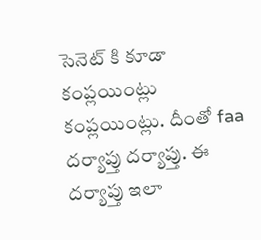సెనెట్ కి కూడా కంప్లయింట్లు కంప్లయింట్లు. దీంతో faa దర్యాప్తు దర్యాప్తు. ఈ దర్యాప్తు ఇలా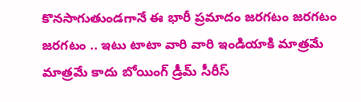కొనసాగుతుండగానే ఈ భారీ ప్రమాదం జరగటం జరగటం జరగటం .. ఇటు టాటా వారి వారి ఇండియాకి మాత్రమే మాత్రమే కాదు బోయింగ్ డ్రీమ్ సీరీస్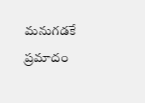మనుగడకే ప్రమాదం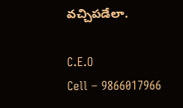వచ్చిపడేలా.

C.E.O
Cell – 9866017966